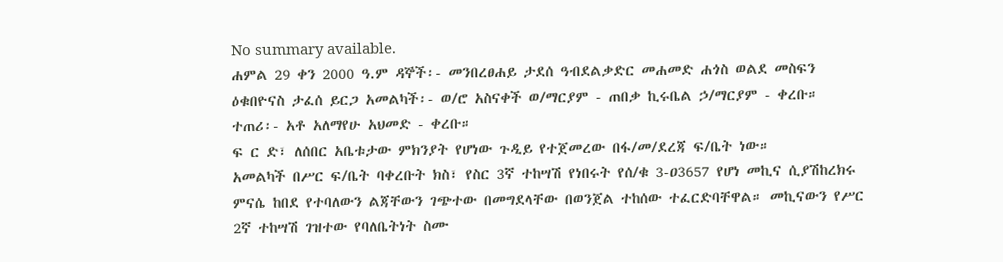No summary available.
ሐምል 29 ቀን 2000 ዓ.ም ዳኞች፡- መንበረፀሐይ ታደሰ ዓብደልቃድር መሐመድ ሐጎስ ወልደ መስፍን ዕቁበዮናስ ታፈሰ ይርጋ አመልካች፡- ወ/ሮ አስናቀች ወ/ማርያም - ጠበቃ ኪሩቤል ኃ/ማርያም - ቀረቡ።
ተጠሪ፡- አቶ አለማየሁ አህመድ - ቀረቡ።
ፍ ር ድ፣ ለሰበር አቤቱታው ምክንያት የሆነው ጉዲይ የተጀመረው በፋ/መ/ደረጃ ፍ/ቤት ነው።
አመልካች በሥር ፍ/ቤት ባቀረቡት ክስ፣ የስር 3ኛ ተከሣሽ የነበሩት የሰ/ቁ 3-ዐ3657 የሆነ መኪና ሲያሽከረክሩ ምናሴ ከበደ የተባለውን ልጃቸውን ገጭተው በመግደላቸው በወንጀል ተከሰው ተፈርድባቸዋል። መኪናውን የሥር 2ኛ ተከሣሽ ገዝተው የባለቤትነት ስሙ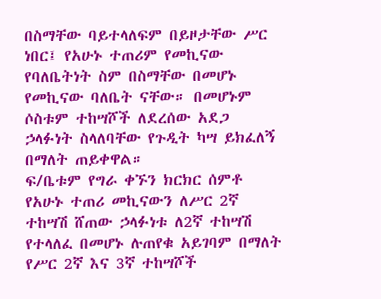በስማቸው ባይተላለፍም በይዞታቸው ሥር ነበር፤ የአሁኑ ተጠሪም የመኪናው የባለቤትነት ስም በስማቸው በመሆኑ የመኪናው ባለቤት ናቸው። በመሆኑም ሶስቱም ተከሣሾች ለደረሰው አደጋ ኃላፉነት ስላለባቸው የጉዲት ካሣ ይክፈለኝ በማለት ጠይቀዋል።
ፍ/ቤቱም የግራ ቀኙን ክርክር ሰምቶ የአሁኑ ተጠሪ መኪናውን ለሥር 2ኛ ተከሣሽ ሸጠው ኃላፉነቱ ለ2ኛ ተከሣሽ የተላለፈ በመሆኑ ሉጠየቁ አይገባም በማለት የሥር 2ኛ እና 3ኛ ተከሣሾች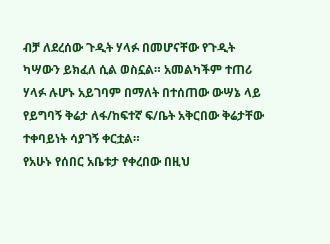ብቻ ለደረሰው ጉዲት ሃላፉ በመሆናቸው የጉዲት ካሣውን ይክፈለ ሲል ወስኗል። አመልካችም ተጠሪ ሃላፉ ሉሆኑ አይገባም በማለት በተሰጠው ውሣኔ ላይ የይግባኝ ቅሬታ ለፋ/ከፍተኛ ፍ/ቤት አቅርበው ቅሬታቸው ተቀባይነት ሳያገኝ ቀርቷል።
የአሁኑ የሰበር አቤቱታ የቀረበው በዚህ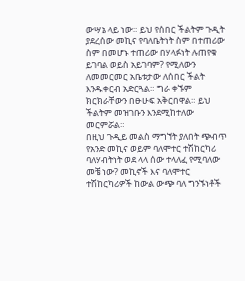ውሣኔ ላይ ነው። ይህ የሰበር ችልትም ጉዲት ያደረሰው መኪና የባለቤትነት ስም በተጠሪው ስም በመሆኑ ተጠሪው በሃላፉነት ሉጠየቁ ይገባል ወይስ አይገባም? የሚለውን ለመመርመር አቤቱታው ለሰበር ችልት እንዱቀርብ አድርጓል። ግራ ቀኙም ክርክራቸውን በፁሁፍ አቅርበዋል። ይህ ችልትም መዝገቡን እንደሚከተለው መርምሯል።
በዚህ ጉዲይ መልስ ማግኘት ያለበት ጭብጥ የአንድ መኪና ወይም ባለሞተር ተሽከርካሪ ባለሃብትነት ወደ ላላ ሰው ተላለፈ የሚባለው መቼ ነው? መኪኖች እና ባለሞተር ተሽከርካሪዎች ከውል ውጭ ባለ ግንኙነቶች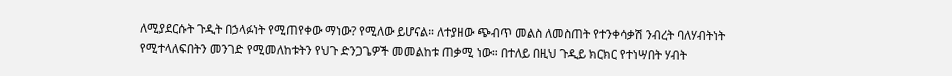ለሚያደርሱት ጉዲት በኃላፉነት የሚጠየቀው ማነው? የሚለው ይሆናል። ለተያዘው ጭብጥ መልስ ለመስጠት የተንቀሳቃሽ ንብረት ባለሃብትነት የሚተላለፍበትን መንገድ የሚመለከቱትን የህጉ ድንጋጌዎች መመልከቱ ጠቃሚ ነው። በተለይ በዚህ ጉዲይ ክርክር የተነሣበት ሃብት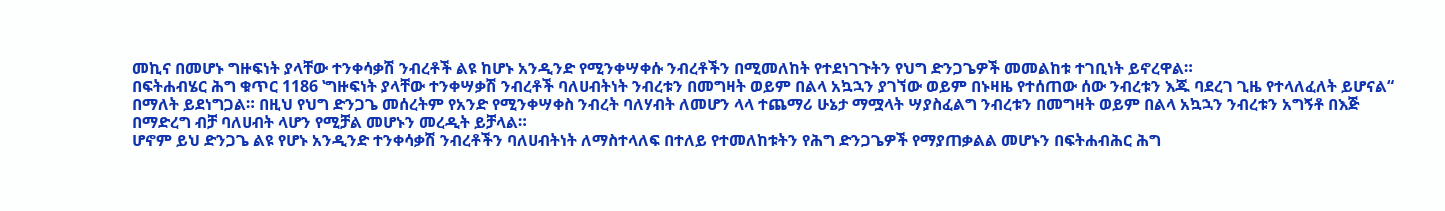መኪና በመሆኑ ግዙፍነት ያላቸው ተንቀሳቃሽ ንብረቶች ልዩ ከሆኑ አንዲንድ የሚንቀሣቀሱ ንብረቶችን በሚመለከት የተደነገጉትን የህግ ድንጋጌዎች መመልከቱ ተገቢነት ይኖረዋል።
በፍትሐብሄር ሕግ ቁጥር 1186 ‛ግዙፍነት ያላቸው ተንቀሣቃሽ ንብረቶች ባለሀብትነት ንብረቱን በመግዛት ወይም በልላ አኳኋን ያገኘው ወይም በኑዛዜ የተሰጠው ሰው ንብረቱን እጁ ባደረገ ጊዜ የተላለፈለት ይሆናል“ በማለት ይደነግጋል። በዚህ የህግ ድንጋጌ መሰረትም የአንድ የሚንቀሣቀስ ንብረት ባለሃብት ለመሆን ላላ ተጨማሪ ሁኔታ ማሟላት ሣያስፈልግ ንብረቱን በመግዛት ወይም በልላ አኳኋን ንብረቱን አግኝቶ በእጅ በማድረግ ብቻ ባለሀብት ላሆን የሚቻል መሆኑን መረዲት ይቻላል።
ሆኖም ይህ ድንጋጌ ልዩ የሆኑ አንዲንድ ተንቀሳቃሽ ንብረቶችን ባለሀብትነት ለማስተላለፍ በተለይ የተመለከቱትን የሕግ ድንጋጌዎች የማያጠቃልል መሆኑን በፍትሐብሕር ሕግ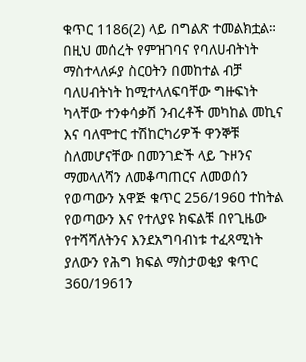ቁጥር 1186(2) ላይ በግልጽ ተመልክቷል። በዚህ መሰረት የምዝገባና የባለሀብትነት ማስተላለፉያ ስርዐትን በመከተል ብቻ ባለሀብትነት ከሚተላለፍባቸው ግዙፍነት ካላቸው ተንቀሳቃሽ ንብረቶች መካከል መኪና እና ባለሞተር ተሽከርካሪዎች ዋንኞቹ ስለመሆናቸው በመንገድች ላይ ጉዞንና ማመላለሻን ለመቆጣጠርና ለመወሰን የወጣውን አዋጅ ቁጥር 256/196ዐ ተከትል የወጣውን እና የተለያዩ ክፍልቹ በየጊዜው የተሻሻለትንና እንደአግባብነቱ ተፈጻሚነት ያለውን የሕግ ክፍል ማስታወቂያ ቁጥር 36ዐ/1961ን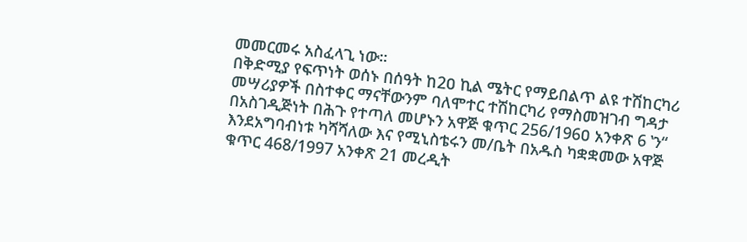መመርመሩ አስፈላጊ ነው።
በቅድሚያ የፍጥነት ወሰኑ በሰዓት ከ2ዐ ኪል ሜትር የማይበልጥ ልዩ ተሽከርካሪ መሣሪያዎች በስተቀር ማናቸውንም ባለሞተር ተሽከርካሪ የማስመዝገብ ግዳታ በአስገዲጅነት በሕጉ የተጣለ መሆኑን አዋጅ ቁጥር 256/196ዐ አንቀጽ 6 ‛ን“ እንደአግባብነቱ ካሻሻለው እና የሚኒስቴሩን መ/ቤት በአዱስ ካቋቋመው አዋጅ ቁጥር 468/1997 አንቀጽ 21 መረዲት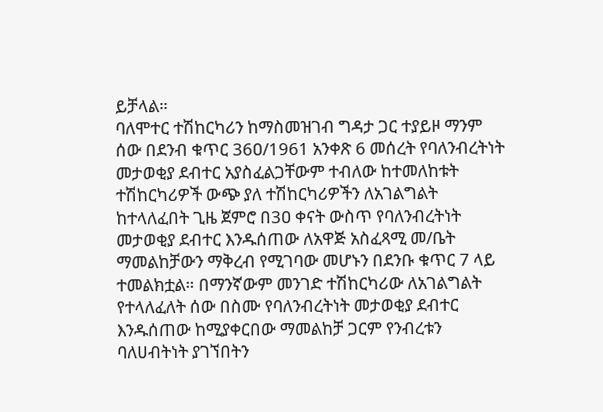ይቻላል።
ባለሞተር ተሽከርካሪን ከማስመዝገብ ግዳታ ጋር ተያይዞ ማንም ሰው በደንብ ቁጥር 36ዐ/1961 አንቀጽ 6 መሰረት የባለንብረትነት መታወቂያ ደብተር አያስፈልጋቸውም ተብለው ከተመለከቱት ተሽከርካሪዎች ውጭ ያለ ተሽከርካሪዎችን ለአገልግልት ከተላለፈበት ጊዜ ጀምሮ በ3ዐ ቀናት ውስጥ የባለንብረትነት መታወቂያ ደብተር እንዱሰጠው ለአዋጅ አስፈጻሚ መ/ቤት ማመልከቻውን ማቅረብ የሚገባው መሆኑን በደንቡ ቁጥር 7 ላይ ተመልክቷል። በማንኛውም መንገድ ተሽከርካሪው ለአገልግልት የተላለፈለት ሰው በስሙ የባለንብረትነት መታወቂያ ደብተር እንዱሰጠው ከሚያቀርበው ማመልከቻ ጋርም የንብረቱን ባለሀብትነት ያገኘበትን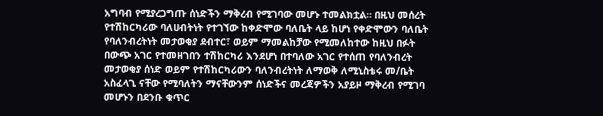አግባብ የሚያረጋግጡ ሰነድችን ማቅረብ የሚገባው መሆኑ ተመልክቷል። በዚህ መሰረት የተሽከርካሪው ባለሀብትነት የተገኘው ከቀድሞው ባለቤት ላይ ከሆነ የቀድሞውን ባለቤት የባለንብረትነት መታወቂያ ደብተር፣ ወይም ማመልከቻው የሚመለከተው ከዚህ በፉት በውጭ አገር የተመዘገበን ተሽከርካሪ እንደሆነ በተባለው አገር የተሰጠ የባለንብረት መታወቂያ ሰነድ ወይም የተሽከርካሪውን ባለንብረትነት ለማወቅ ለሚኒስቴሩ መ/ቤት አስፈላጊ ናቸው የሚባለትን ማናቸውንም ሰነድችና መረጃዎችን አያይዞ ማቅረብ የሚገባ መሆኑን በደንቡ ቁጥር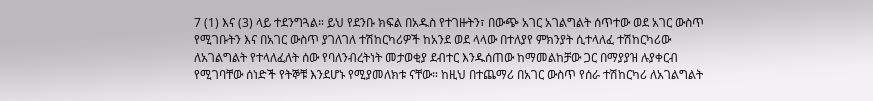7 (1) እና (3) ላይ ተደንግጓል። ይህ የደንቡ ክፍል በአዱስ የተገዙትን፣ በውጭ አገር አገልግልት ሰጥተው ወደ አገር ውስጥ የሚገቡትን እና በአገር ውስጥ ያገለገለ ተሽከርካሪዎች ከአንደ ወደ ላላው በተለያየ ምክንያት ሲተላለፈ ተሽከርካሪው ለአገልግልት የተላለፈለት ሰው የባለንብረትነት መታወቂያ ደብተር እንዱሰጠው ከማመልከቻው ጋር በማያያዝ ሉያቀርብ የሚገባቸው ሰነድች የትኞቹ እንደሆኑ የሚያመለክቱ ናቸው። ከዚህ በተጨማሪ በአገር ውስጥ የሰራ ተሽከርካሪ ለአገልግልት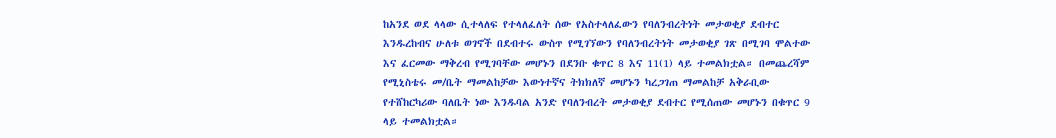ከአንደ ወደ ላላው ሲተላለፍ የተላለፈለት ሰው የአስተላለፈውን የባለንብረትነት መታወቂያ ደብተር እንዱረከብና ሁለቱ ወገኖች በደብተሩ ውስጥ የሚገኘውን የባለንብረትነት መታወቂያ ገጽ በሚገባ ሞልተው እና ፈርመው ማቅረብ የሚገባቸው መሆኑን በደንቡ ቁጥር 8 እና 11(1) ላይ ተመልክቷል። በመጨረሻም የሚኒስቴሩ መ/ቤት ማመልከቻው እውነተኛና ትክክለኛ መሆኑን ካረጋገጠ ማመልከቻ አቅራቢው የተሸከርካሪው ባለቤት ነው እንዱባል አንድ የባለንብረት መታወቂያ ደብተር የሚሰጠው መሆኑን በቁጥር 9 ላይ ተመልክቷል።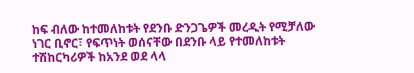ከፍ ብለው ከተመለከቱት የደንቡ ድንጋጌዎች መረዲት የሚቻለው ነገር ቢኖር፣ የፍጥነት ወሰናቸው በደንቡ ላይ የተመለከቱት ተሽከርካሪዎች ከአንደ ወደ ላላ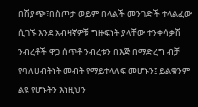በሽያጭ፣በስጦታ ወይም በላልች መንገድች ተላልፈው ሲገኙ እንደ አብዛኛዎቹ ግዙፍነት ያላቸው ተንቀሳቃሽ ንብረቶች ዋጋ ሰጥቶ ንብረቱን በእጅ በማድረግ ብቻ የባለሀብትነት መብት የማይተላለፍ መሆኑን፤ ይልቁንም ልዩ የሆኑትን እነዚህን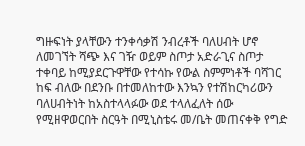ግዙፍነት ያላቸውን ተንቀሳቃሽ ንብረቶች ባለሀብት ሆኖ ለመገኘት ሻጭ እና ገዥ ወይም ስጦታ አድራጊና ስጦታ ተቀባይ ከሚያደርጉዋቸው የተሳኩ የውል ስምምነቶች ባሻገር ከፍ ብለው በደንቡ በተመለከተው እንኳን የተሽከርካሪውን ባለሀብትነት ከአስተላላፉው ወደ ተላለፈለት ሰው የሚዘዋወርበት ስርዓት በሚኒስቴሩ መ/ቤት መጠናቀቅ የግድ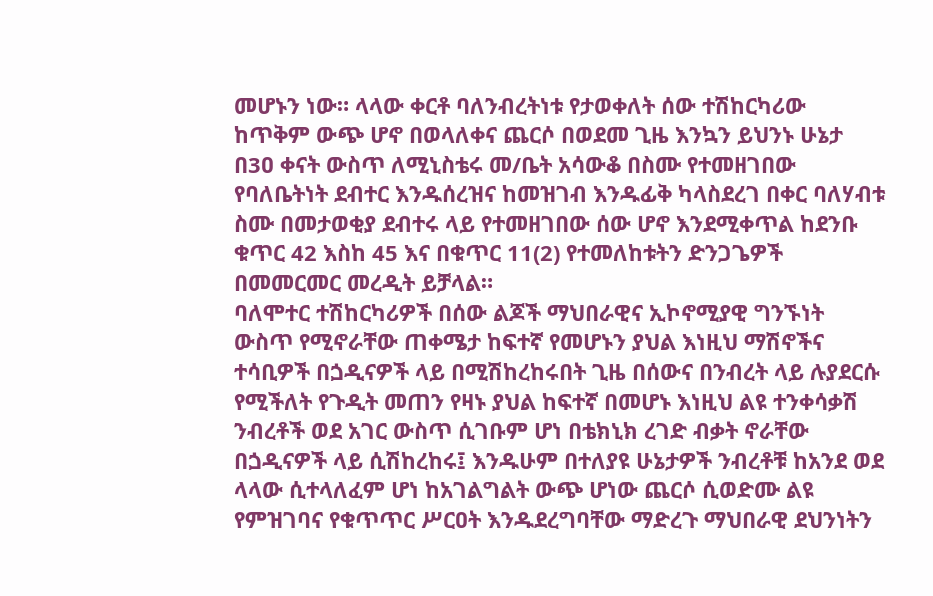መሆኑን ነው። ላላው ቀርቶ ባለንብረትነቱ የታወቀለት ሰው ተሽከርካሪው ከጥቅም ውጭ ሆኖ በወላለቀና ጨርሶ በወደመ ጊዜ እንኳን ይህንኑ ሁኔታ በ3ዐ ቀናት ውስጥ ለሚኒስቴሩ መ/ቤት አሳውቆ በስሙ የተመዘገበው የባለቤትነት ደብተር እንዱሰረዝና ከመዝገብ እንዱፊቅ ካላስደረገ በቀር ባለሃብቱ ስሙ በመታወቂያ ደብተሩ ላይ የተመዘገበው ሰው ሆኖ እንደሚቀጥል ከደንቡ ቁጥር 42 እስከ 45 እና በቁጥር 11(2) የተመለከቱትን ድንጋጌዎች በመመርመር መረዲት ይቻላል።
ባለሞተር ተሽከርካሪዎች በሰው ልጆች ማህበራዊና ኢኮኖሚያዊ ግንኙነት ውስጥ የሚኖራቸው ጠቀሜታ ከፍተኛ የመሆኑን ያህል እነዚህ ማሽኖችና ተሳቢዎች በጏዲናዎች ላይ በሚሽከረከሩበት ጊዜ በሰውና በንብረት ላይ ሉያደርሱ የሚችለት የጉዲት መጠን የዛኑ ያህል ከፍተኛ በመሆኑ እነዚህ ልዩ ተንቀሳቃሽ ንብረቶች ወደ አገር ውስጥ ሲገቡም ሆነ በቴክኒክ ረገድ ብቃት ኖራቸው በጏዲናዎች ላይ ሲሽከረከሩ፤ እንዱሁም በተለያዩ ሁኔታዎች ንብረቶቹ ከአንደ ወደ ላላው ሲተላለፈም ሆነ ከአገልግልት ውጭ ሆነው ጨርሶ ሲወድሙ ልዩ የምዝገባና የቁጥጥር ሥርዐት እንዱደረግባቸው ማድረጉ ማህበራዊ ደህንነትን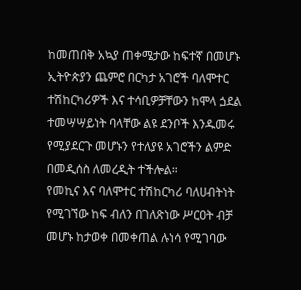ከመጠበቅ አኳያ ጠቀሜታው ከፍተኛ በመሆኑ ኢትዮጵያን ጨምሮ በርካታ አገሮች ባለሞተር ተሽከርካሪዎች እና ተሳቢዎቻቸውን ከሞላ ጏደል ተመሣሣይነት ባላቸው ልዩ ደንቦች እንዱመሩ የሚያደርጉ መሆኑን የተለያዩ አገሮችን ልምድ በመዲሰስ ለመረዲት ተችሎል።
የመኪና እና ባለሞተር ተሽከርካሪ ባለሀብትነት የሚገኘው ከፍ ብለን በገለጽነው ሥርዐት ብቻ መሆኑ ከታወቀ በመቀጠል ሉነሳ የሚገባው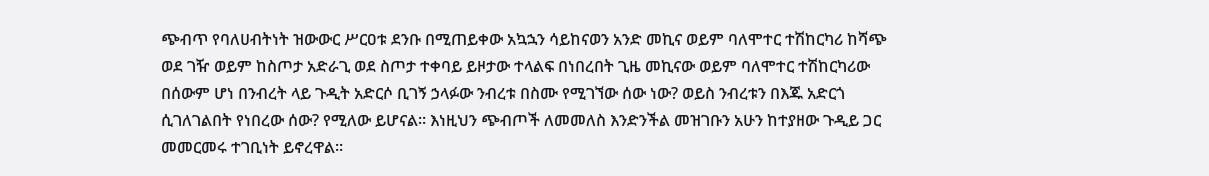ጭብጥ የባለሀብትነት ዝውውር ሥርዐቱ ደንቡ በሚጠይቀው አኳኋን ሳይከናወን አንድ መኪና ወይም ባለሞተር ተሽከርካሪ ከሻጭ ወደ ገዥ ወይም ከስጦታ አድራጊ ወደ ስጦታ ተቀባይ ይዞታው ተላልፍ በነበረበት ጊዜ መኪናው ወይም ባለሞተር ተሽከርካሪው በሰውም ሆነ በንብረት ላይ ጉዲት አድርሶ ቢገኝ ኃላፉው ንብረቱ በስሙ የሚገኘው ሰው ነው? ወይስ ንብረቱን በእጁ አድርጎ ሲገለገልበት የነበረው ሰው? የሚለው ይሆናል። እነዚህን ጭብጦች ለመመለስ እንድንችል መዝገቡን አሁን ከተያዘው ጉዲይ ጋር መመርመሩ ተገቢነት ይኖረዋል።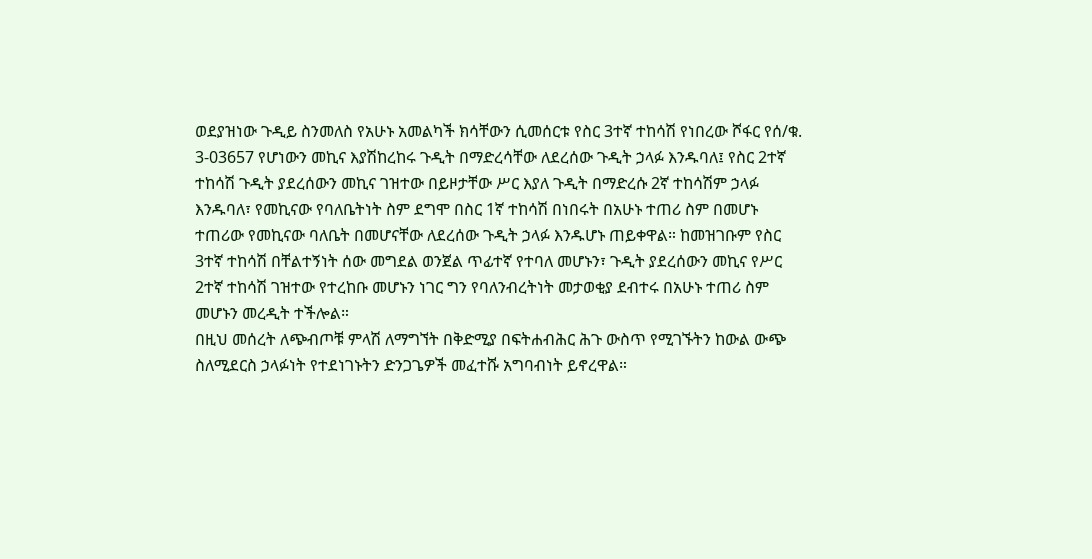ወደያዝነው ጉዲይ ስንመለስ የአሁኑ አመልካች ክሳቸውን ሲመሰርቱ የስር 3ተኛ ተከሳሽ የነበረው ሾፋር የሰ/ቁ. 3-03657 የሆነውን መኪና እያሽከረከሩ ጉዲት በማድረሳቸው ለደረሰው ጉዲት ኃላፉ እንዱባለ፤ የስር 2ተኛ ተከሳሽ ጉዲት ያደረሰውን መኪና ገዝተው በይዞታቸው ሥር እያለ ጉዲት በማድረሱ 2ኛ ተከሳሽም ኃላፉ እንዱባለ፣ የመኪናው የባለቤትነት ስም ደግሞ በስር 1ኛ ተከሳሽ በነበሩት በአሁኑ ተጠሪ ስም በመሆኑ ተጠሪው የመኪናው ባለቤት በመሆናቸው ለደረሰው ጉዲት ኃላፉ እንዱሆኑ ጠይቀዋል። ከመዝገቡም የስር 3ተኛ ተከሳሽ በቸልተኝነት ሰው መግደል ወንጀል ጥፊተኛ የተባለ መሆኑን፣ ጉዲት ያደረሰውን መኪና የሥር 2ተኛ ተከሳሽ ገዝተው የተረከቡ መሆኑን ነገር ግን የባለንብረትነት መታወቂያ ደብተሩ በአሁኑ ተጠሪ ስም መሆኑን መረዲት ተችሎል።
በዚህ መሰረት ለጭብጦቹ ምላሽ ለማግኘት በቅድሚያ በፍትሐብሕር ሕጉ ውስጥ የሚገኙትን ከውል ውጭ ስለሚደርስ ኃላፉነት የተደነገኑትን ድንጋጌዎች መፈተሹ አግባብነት ይኖረዋል።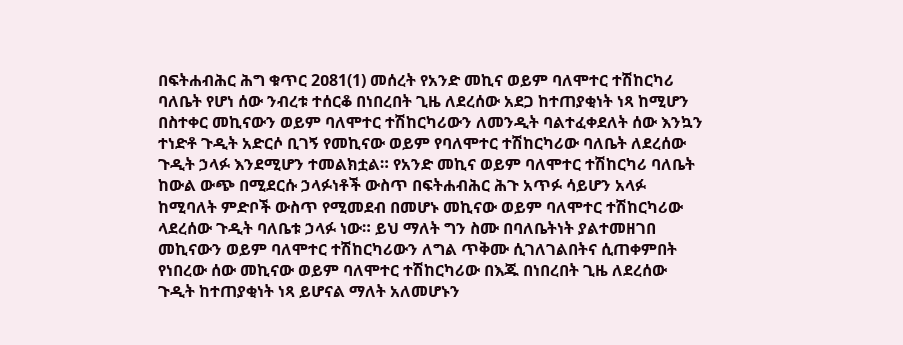በፍትሐብሕር ሕግ ቁጥር 2ዐ81(1) መሰረት የአንድ መኪና ወይም ባለሞተር ተሽከርካሪ ባለቤት የሆነ ሰው ንብረቱ ተሰርቆ በነበረበት ጊዜ ለደረሰው አደጋ ከተጠያቂነት ነጻ ከሚሆን በስተቀር መኪናውን ወይም ባለሞተር ተሽከርካሪውን ለመንዲት ባልተፈቀደለት ሰው እንኳን ተነድቶ ጉዲት አድርሶ ቢገኝ የመኪናው ወይም የባለሞተር ተሽከርካሪው ባለቤት ለደረሰው ጉዲት ኃላፉ እንደሚሆን ተመልክቷል። የአንድ መኪና ወይም ባለሞተር ተሽከርካሪ ባለቤት ከውል ውጭ በሚደርሱ ኃላፉነቶች ውስጥ በፍትሐብሕር ሕጉ አጥፉ ሳይሆን አላፉ ከሚባለት ምድቦች ውስጥ የሚመደብ በመሆኑ መኪናው ወይም ባለሞተር ተሽከርካሪው ላደረሰው ጉዲት ባለቤቱ ኃላፉ ነው። ይህ ማለት ግን ስሙ በባለቤትነት ያልተመዘገበ መኪናውን ወይም ባለሞተር ተሽከርካሪውን ለግል ጥቅሙ ሲገለገልበትና ሲጠቀምበት የነበረው ሰው መኪናው ወይም ባለሞተር ተሽከርካሪው በእጁ በነበረበት ጊዜ ለደረሰው ጉዲት ከተጠያቂነት ነጻ ይሆናል ማለት አለመሆኑን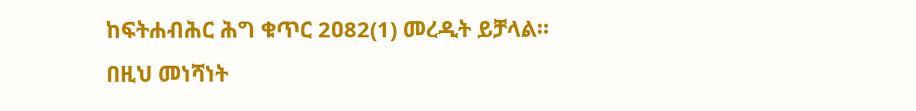ከፍትሐብሕር ሕግ ቁጥር 2ዐ82(1) መረዲት ይቻላል። በዚህ መነሻነት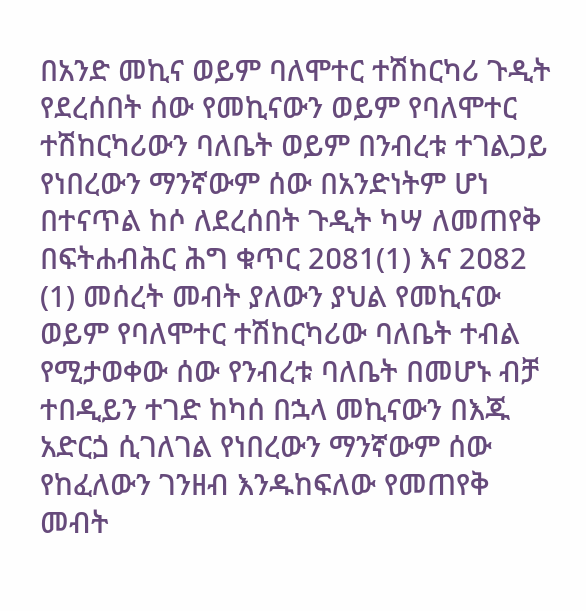በአንድ መኪና ወይም ባለሞተር ተሽከርካሪ ጉዲት የደረሰበት ሰው የመኪናውን ወይም የባለሞተር ተሽከርካሪውን ባለቤት ወይም በንብረቱ ተገልጋይ የነበረውን ማንኛውም ሰው በአንድነትም ሆነ በተናጥል ከሶ ለደረሰበት ጉዲት ካሣ ለመጠየቅ በፍትሐብሕር ሕግ ቁጥር 2ዐ81(1) እና 2ዐ82 (1) መሰረት መብት ያለውን ያህል የመኪናው ወይም የባለሞተር ተሽከርካሪው ባለቤት ተብል የሚታወቀው ሰው የንብረቱ ባለቤት በመሆኑ ብቻ ተበዲይን ተገድ ከካሰ በኋላ መኪናውን በእጁ አድርጏ ሲገለገል የነበረውን ማንኛውም ሰው የከፈለውን ገንዘብ እንዱከፍለው የመጠየቅ መብት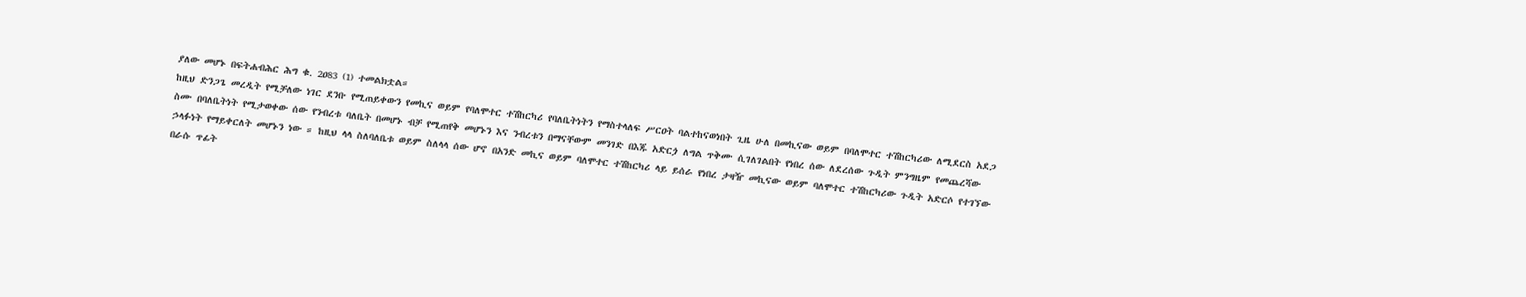ያለው መሆኑ በፍትሐብሕር ሕግ ቁ. 2ዐ83 (1) ተመልክቷል።
ከዚህ ድንጋጌ መረዲት የሚቻለው ነገር ደንቡ የሚጠይቀውን የመኪና ወይም የባለሞተር ተሽከርካሪ የባለቤትነትን የማስተላለፍ ሥርዐት ባልተከናወነበት ጊዜ ሁለ በመኪናው ወይም በባለሞተር ተሽከርካሪው ለሚደርስ አደጋ ስሙ በባለቤትነት የሚታወቀው ሰው የንብረቱ ባለቤት በመሆኑ ብቻ የሚጠየቅ መሆኑን እና ንብረቱን በማናቸውም መንገድ በእጁ አድርጏ ለግል ጥቅሙ ሲገለገልበት የነበረ ሰው ለደረሰው ጉዲት ምንግዜም የመጨረሻው ኃላፉነት የማይቀርለት መሆኑን ነው ። ከዚህ ላላ ስለባለቤቱ ወይም ስለላላ ሰው ሆኖ በአንድ መኪና ወይም ባለሞተር ተሽከርካሪ ላይ ይሰራ የነበረ ታዛዥ መኪናው ወይም ባለሞተር ተሽከርካሪው ጉዲት አድርሶ የተገኘው በራሱ ጥፊት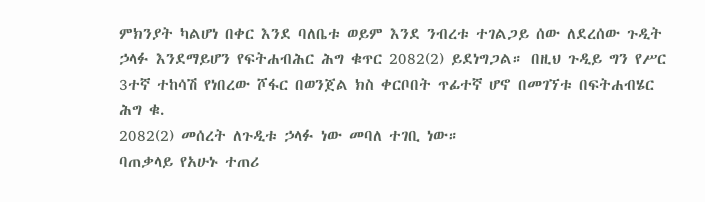ምክንያት ካልሆነ በቀር እንደ ባለቤቱ ወይም እንደ ንብረቱ ተገልጋይ ሰው ለደረሰው ጉዲት ኃላፉ እንደማይሆን የፍትሐብሕር ሕግ ቁጥር 2082(2) ይደነግጋል። በዚህ ጉዲይ ግን የሥር 3ተኛ ተከሳሽ የነበረው ሾፋር በወንጀል ክስ ቀርቦበት ጥፊተኛ ሆኖ በመገኘቱ በፍትሐብሄር ሕግ ቁ.
2082(2) መሰረት ለጉዲቱ ኃላፉ ነው መባለ ተገቢ ነው።
ባጠቃላይ የአሁኑ ተጠሪ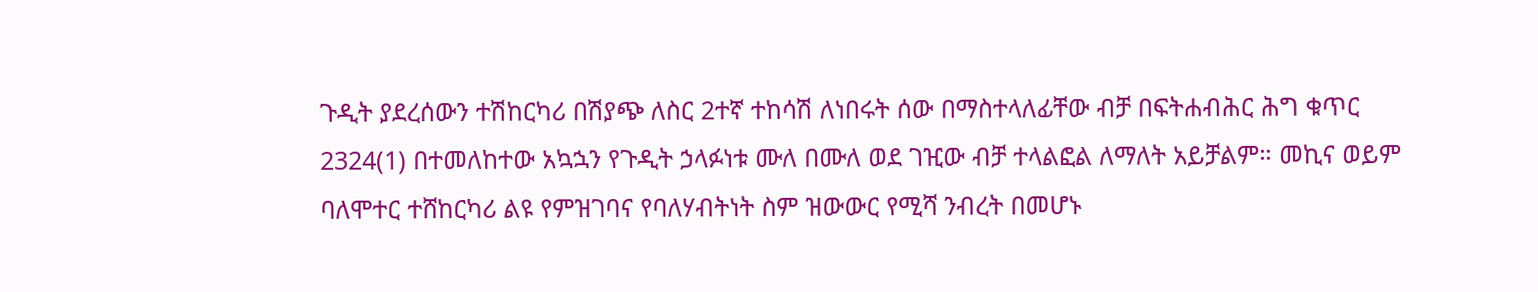ጉዲት ያደረሰውን ተሽከርካሪ በሽያጭ ለስር 2ተኛ ተከሳሽ ለነበሩት ሰው በማስተላለፊቸው ብቻ በፍትሐብሕር ሕግ ቁጥር 2324(1) በተመለከተው አኳኋን የጉዲት ኃላፉነቱ ሙለ በሙለ ወደ ገዢው ብቻ ተላልፎል ለማለት አይቻልም። መኪና ወይም ባለሞተር ተሸከርካሪ ልዩ የምዝገባና የባለሃብትነት ስም ዝውውር የሚሻ ንብረት በመሆኑ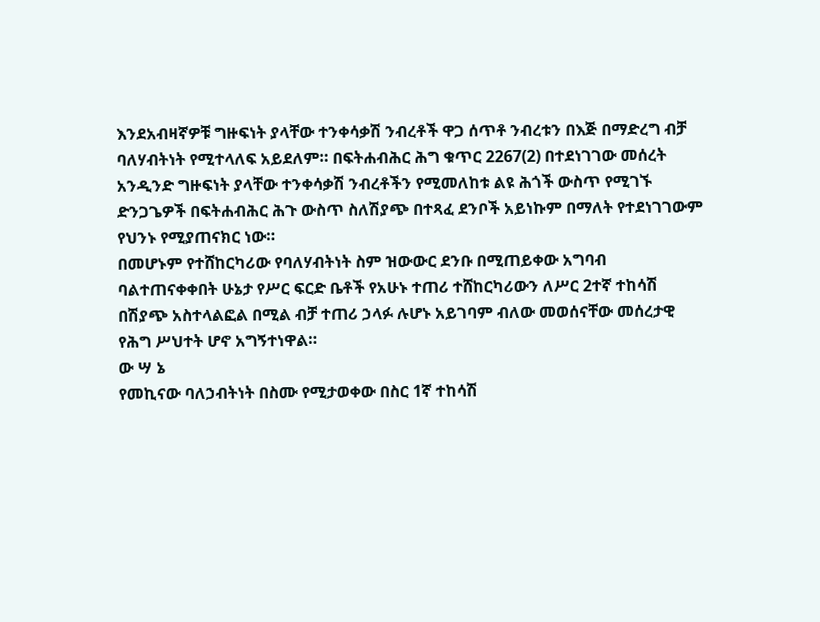እንደአብዛኛዎቹ ግዙፍነት ያላቸው ተንቀሳቃሽ ንብረቶች ዋጋ ሰጥቶ ንብረቱን በእጅ በማድረግ ብቻ ባለሃብትነት የሚተላለፍ አይደለም። በፍትሐብሕር ሕግ ቁጥር 2267(2) በተደነገገው መሰረት አንዲንድ ግዙፍነት ያላቸው ተንቀሳቃሽ ንብረቶችን የሚመለከቱ ልዩ ሕጎች ውስጥ የሚገኙ ድንጋጌዎች በፍትሐብሕር ሕጉ ውስጥ ስለሽያጭ በተጻፈ ደንቦች አይነኩም በማለት የተደነገገውም የህንኑ የሚያጠናክር ነው።
በመሆኑም የተሸከርካሪው የባለሃብትነት ስም ዝውውር ደንቡ በሚጠይቀው አግባብ ባልተጠናቀቀበት ሁኔታ የሥር ፍርድ ቤቶች የአሁኑ ተጠሪ ተሸከርካሪውን ለሥር 2ተኛ ተከሳሽ በሽያጭ አስተላልፎል በሚል ብቻ ተጠሪ ኃላፉ ሉሆኑ አይገባም ብለው መወሰናቸው መሰረታዊ የሕግ ሥህተት ሆኖ አግኝተነዋል።
ው ሣ ኔ
የመኪናው ባለኃብትነት በስሙ የሚታወቀው በስር 1ኛ ተከሳሽ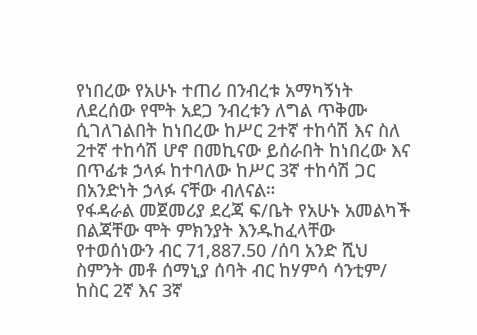የነበረው የአሁኑ ተጠሪ በንብረቱ አማካኝነት ለደረሰው የሞት አደጋ ንብረቱን ለግል ጥቅሙ ሲገለገልበት ከነበረው ከሥር 2ተኛ ተከሳሽ እና ስለ 2ተኛ ተከሳሽ ሆኖ በመኪናው ይሰራበት ከነበረው እና በጥፊቱ ኃላፉ ከተባለው ከሥር 3ኛ ተከሳሽ ጋር በአንድነት ኃላፉ ናቸው ብለናል።
የፋዳራል መጀመሪያ ደረጃ ፍ/ቤት የአሁኑ አመልካች በልጃቸው ሞት ምክንያት እንዱከፈላቸው የተወሰነውን ብር 71‚887.50 /ሰባ አንድ ሺህ ስምንት መቶ ሰማኒያ ሰባት ብር ከሃምሳ ሳንቲም/ ከስር 2ኛ እና 3ኛ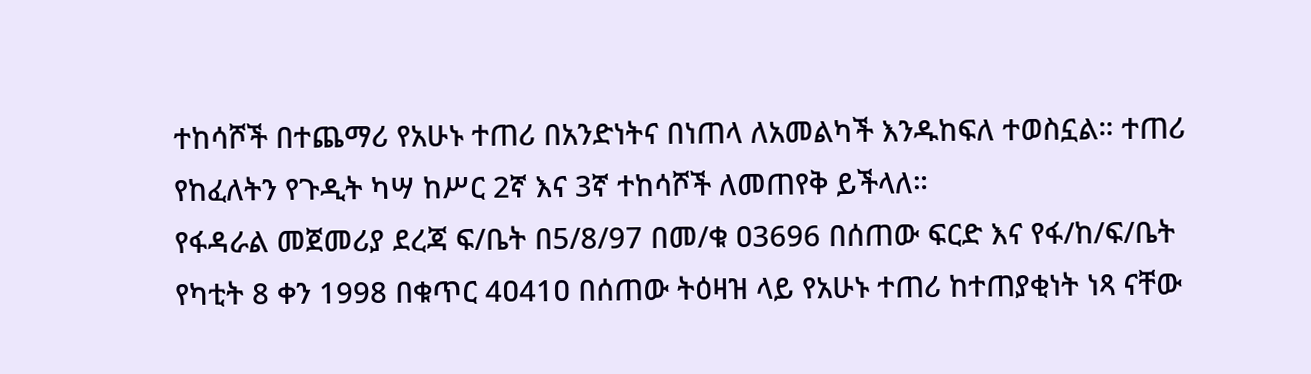ተከሳሾች በተጨማሪ የአሁኑ ተጠሪ በአንድነትና በነጠላ ለአመልካች እንዱከፍለ ተወስኗል። ተጠሪ የከፈለትን የጉዲት ካሣ ከሥር 2ኛ እና 3ኛ ተከሳሾች ለመጠየቅ ይችላለ።
የፋዳራል መጀመሪያ ደረጃ ፍ/ቤት በ5/8/97 በመ/ቁ ዐ3696 በሰጠው ፍርድ እና የፋ/ከ/ፍ/ቤት የካቲት 8 ቀን 1998 በቁጥር 4ዐ41ዐ በሰጠው ትዕዛዝ ላይ የአሁኑ ተጠሪ ከተጠያቂነት ነጻ ናቸው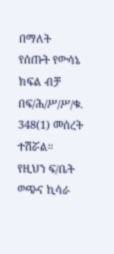በማለት የሰጡት የውሳኔ ክፍል ብቻ በፍ/ሕ/ሥ/ሥ/ቁ. 348(1) መሰረት ተሽሯል።
የዚህን ፍ/ቤት ወጭና ኪሳራ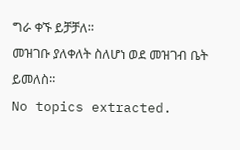ግራ ቀኙ ይቻቻለ።
መዝገቡ ያለቀለት ስለሆነ ወደ መዝገብ ቤት ይመለስ።
No topics extracted.